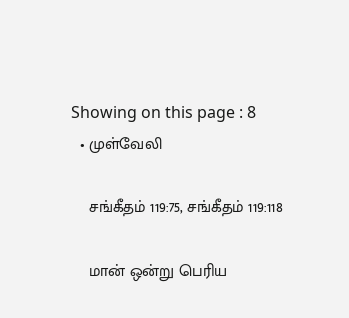Showing on this page : 8
  • முள்வேலி

    சங்கீதம் 119:75, சங்கீதம் 119:118

    மான் ஒன்று பெரிய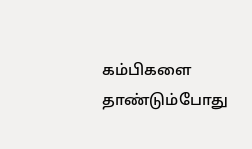கம்பிகளை தாண்டும்போது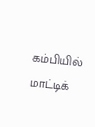கம்பியில் மாட்டிக்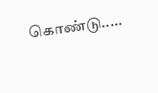கொண்டு.....